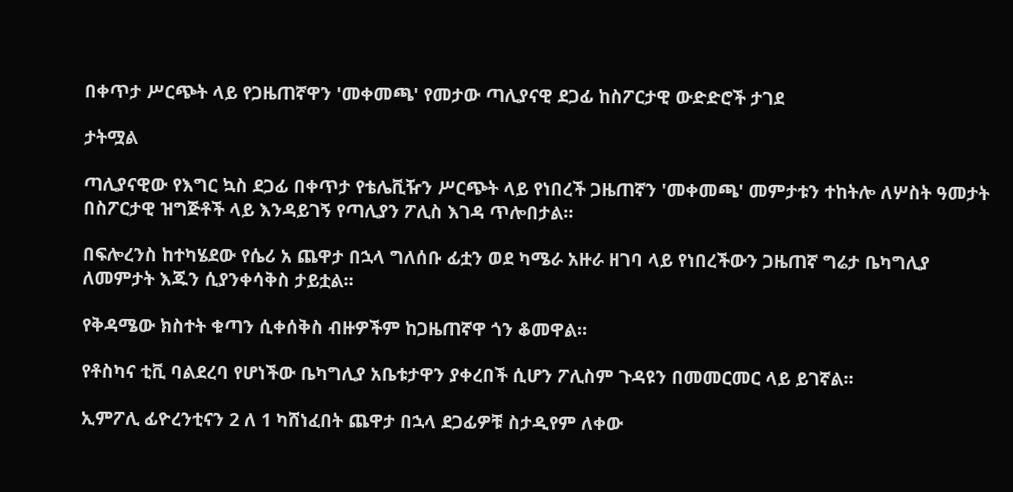በቀጥታ ሥርጭት ላይ የጋዜጠኛዋን 'መቀመጫ' የመታው ጣሊያናዊ ደጋፊ ከስፖርታዊ ውድድሮች ታገደ

ታትሟል

ጣሊያናዊው የእግር ኳስ ደጋፊ በቀጥታ የቴሌቪዥን ሥርጭት ላይ የነበረች ጋዜጠኛን 'መቀመጫ' መምታቱን ተከትሎ ለሦስት ዓመታት በስፖርታዊ ዝግጅቶች ላይ እንዳይገኝ የጣሊያን ፖሊስ እገዳ ጥሎበታል።

በፍሎረንስ ከተካሄደው የሴሪ አ ጨዋታ በኋላ ግለሰቡ ፊቷን ወደ ካሜራ አዙራ ዘገባ ላይ የነበረችውን ጋዜጠኛ ግሬታ ቤካግሊያ ለመምታት እጁን ሲያንቀሳቅስ ታይቷል።

የቅዳሜው ክስተት ቁጣን ሲቀሰቅስ ብዙዎችም ከጋዜጠኛዋ ጎን ቆመዋል።

የቶስካና ቲቪ ባልደረባ የሆነችው ቤካግሊያ አቤቱታዋን ያቀረበች ሲሆን ፖሊስም ጉዳዩን በመመርመር ላይ ይገኛል።

ኢምፖሊ ፊዮረንቲናን 2 ለ 1 ካሸነፈበት ጨዋታ በኋላ ደጋፊዎቹ ስታዲየም ለቀው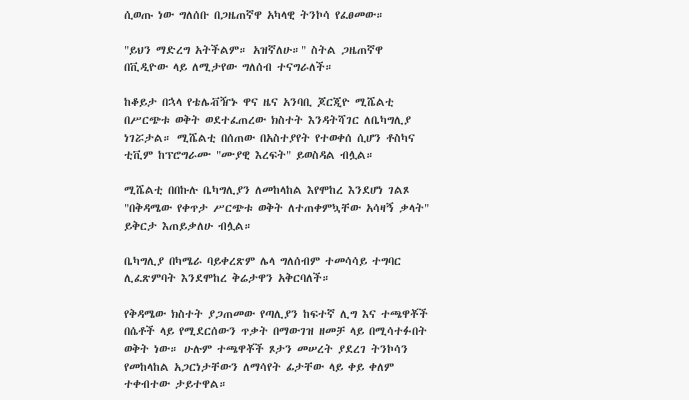ሲወጡ ነው ግለሰቡ በጋዜጠኛዋ አካላዊ ትንኮሳ የፈፀመው።

"ይህን ማድረግ አትችልም። አዝኛለሁ።" ስትል ጋዜጠኛዋ በቪዲዮው ላይ ለሚታየው ግለሰብ ተናግራለች።

ከቆይታ በኋላ የቴሌቭዥኑ ዋና ዜና አንባቢ ጆርጂዮ ሚሼልቲ በሥርጭቱ ወቅት ወደተፈጠረው ክስተት እንዳትሻገር ለቤካግሊያ ነገሯታል። ሚሼልቲ በሰጠው በአስተያየት የተወቀሰ ሲሆን ቶስካና ቲቪም ከፕሮግራሙ "ሙያዊ እረፍት" ይወስዳል ብሏል።

ሚሼልቲ በበኩሉ ቤካግሊያን ለመከላከል እየሞከረ እንደሆነ ገልጾ "በቅዳሜው የቀጥታ ሥርጭቱ ወቅት ለተጠቀምኳቸው አሳዛኝ ቃላት" ይቅርታ እጠይቃለሁ ብሏል።

ቤካግሊያ በካሜራ ባይቀረጽም ሌላ ግለሰብም ተመሳሳይ ተግባር ሊፈጽምባት እንደሞከረ ቅሬታዋን አቅርባለች።

የቅዳሜው ክስተት ያጋጠመው የጣሊያን ከፍተኛ ሊግ እና ተጫዋቾች በሴቶች ላይ የሚደርሰውን ጥቃት በማውገዝ ዘመቻ ላይ በሚሳተፉበት ወቅት ነው። ሁሉም ተጫዋቾች ጾታን መሠረት ያደረገ ትንኮሳን የመከላከል አጋርነታቸውን ለማሳየት ፊታቸው ላይ ቀይ ቀለም ተቀብተው ታይተዋል።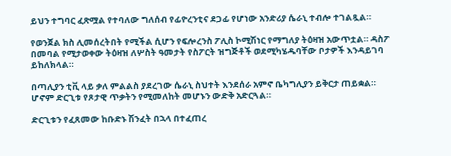ይህን ተግባር ፈጽሟል የተባለው ግለሰብ የፊዮረንቲና ደጋፊ የሆነው አንድሪያ ሴራኒ ተብሎ ተገልጿል።

የወንጀል ክስ ሊመሰረትበት የሚችል ሲሆን የፍሎረንስ ፖሊስ ኮሚሽነር የማግለያ ትዕዛዝ አውጥቷል። ዳስፖ በመባል የሚታወቀው ትዕዛዝ ለሦስት ዓመታት የስፖርት ዝግጅቶች ወደሚካሄዱባቸው ቦታዎች እንዳይገባ ይከለክላል።

በጣሊያን ቲቪ ላይ ቃለ ምልልስ ያደረገው ሴራኒ ስህተት እንደሰራ አምኖ ቤካግሊያን ይቅርታ ጠይቋል። ሆኖም ድርጊቱ የጾታዊ ጥቃትን የሚመለከት መሆኑን ውድቅ አድርጓል።

ድርጊቱን የፈጸመው ከቡድኑ ሽንፈት በኋላ በተፈጠረ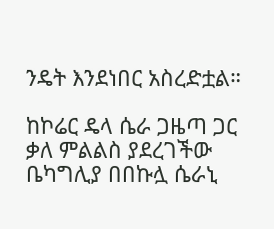ንዴት እንደነበር አስረድቷል።

ከኮሬር ዴላ ሴራ ጋዜጣ ጋር ቃለ ምልልስ ያደረገችው ቤካግሊያ በበኩሏ ሴራኒ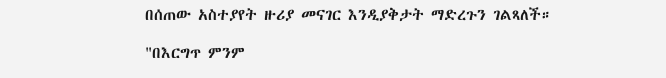በሰጠው አስተያየት ዙሪያ መናገር እንዲያቅታት ማድረጉን ገልጻለች።

"በእርግጥ ምንም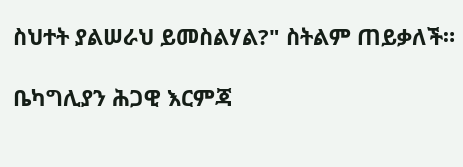ስህተት ያልሠራህ ይመስልሃል?" ስትልም ጠይቃለች።

ቤካግሊያን ሕጋዊ እርምጃ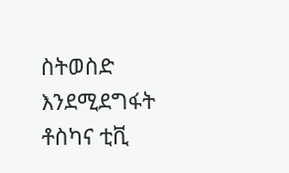ስትወስድ እንደሚደግፋት ቶስካና ቲቪ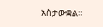አስታውቋል።